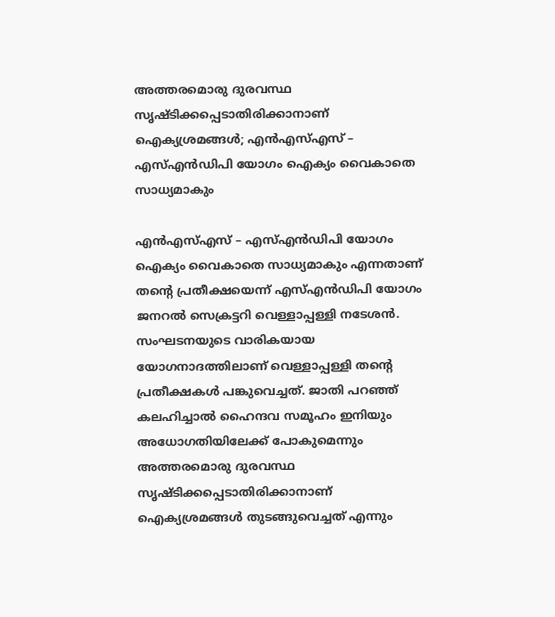അത്തരമൊരു ദുരവസ്ഥ സൃഷ്ടിക്കപ്പെടാതിരിക്കാനാണ് ഐക്യശ്രമങ്ങൾ; എൻഎസ്എസ് – എസ്എൻഡിപി യോഗം ഐക്യം വൈകാതെ സാധ്യമാകും

എൻഎസ്എസ് – എസ്എൻഡിപി യോഗം ഐക്യം വൈകാതെ സാധ്യമാകും എന്നതാണ് തന്റെ പ്രതീക്ഷയെന്ന് എസ്എൻഡിപി യോഗം ജനറൽ സെക്രട്ടറി വെള്ളാപ്പള്ളി നടേശൻ. സംഘടനയുടെ വാരികയായ യോഗനാദത്തിലാണ് വെള്ളാപ്പള്ളി തന്റെ പ്രതീക്ഷകൾ പങ്കുവെച്ചത്. ജാതി പറഞ്ഞ് കലഹിച്ചാൽ ഹൈന്ദവ സമൂഹം ഇനിയും അധോഗതിയിലേക്ക് പോകുമെന്നും അത്തരമൊരു ദുരവസ്ഥ സൃഷ്ടിക്കപ്പെടാതിരിക്കാനാണ് ഐക്യശ്രമങ്ങൾ തുടങ്ങുവെച്ചത് എന്നും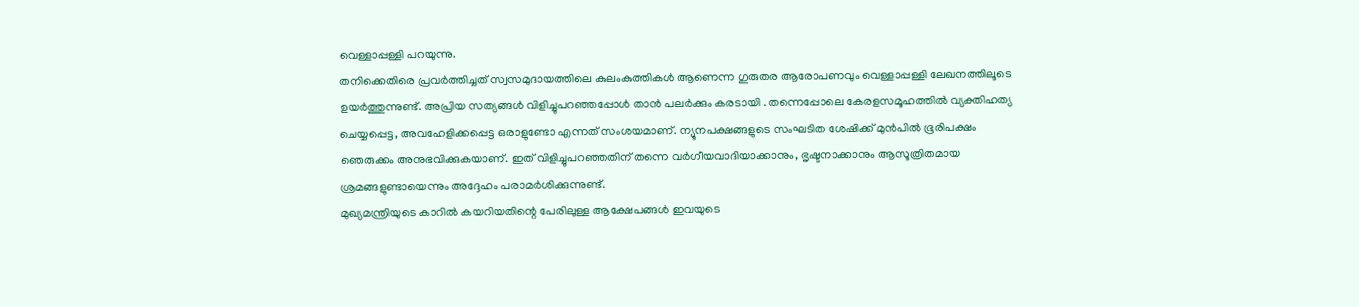വെള്ളാപ്പള്ളി പറയുന്നു.
തനിക്കെതിരെ പ്രവർത്തിച്ചത് സ്വസമുദായത്തിലെ കുലംകുത്തികൾ ആണെന്ന ഗുരുതര ആരോപണവും വെള്ളാപ്പള്ളി ലേഖനത്തിലൂടെ ഉയർത്തുന്നുണ്ട്. അപ്രിയ സത്യങ്ങൾ വിളിച്ചുപറഞ്ഞപ്പോൾ താൻ പലർക്കും കരടായി . തന്നെപ്പോലെ കേരളസമൂഹത്തിൽ വ്യക്തിഹത്യ ചെയ്യപ്പെട്ട, അവഹേളിക്കപ്പെട്ട ഒരാളുണ്ടോ എന്നത് സംശയമാണ്. ന്യൂനപക്ഷങ്ങളുടെ സംഘടിത ശേഷിക്ക് മുൻപിൽ ഭൂരിപക്ഷം ഞെരുക്കം അനുഭവിക്കുകയാണ്. ഇത് വിളിച്ചുപറഞ്ഞതിന് തന്നെ വർഗീയവാദിയാക്കാനും, ഭൃഷ്ടനാക്കാനും ആസൂത്രിതമായ ശ്രമങ്ങളുണ്ടായെന്നും അദ്ദേഹം പരാമർശിക്കുന്നുണ്ട്.
മുഖ്യമന്ത്രിയുടെ കാറിൽ കയറിയതിന്റെ പേരിലുള്ള ആക്ഷേപങ്ങൾ ഇവയുടെ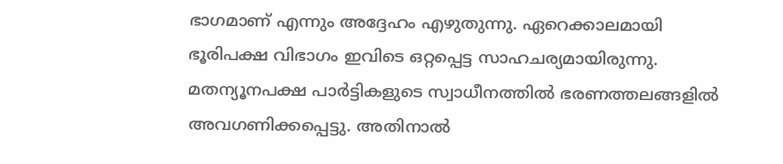ഭാഗമാണ് എന്നും അദ്ദേഹം എഴുതുന്നു. ഏറെക്കാലമായി ഭൂരിപക്ഷ വിഭാഗം ഇവിടെ ഒറ്റപ്പെട്ട സാഹചര്യമായിരുന്നു. മതന്യൂനപക്ഷ പാർട്ടികളുടെ സ്വാധീനത്തിൽ ഭരണത്തലങ്ങളിൽ അവഗണിക്കപ്പെട്ടു. അതിനാൽ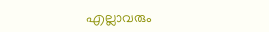എല്ലാവരും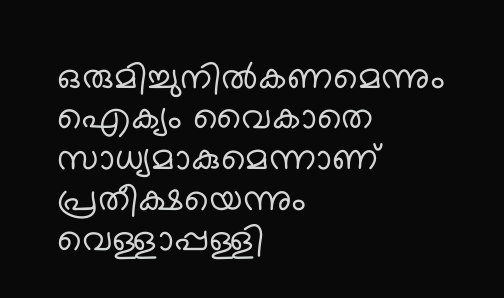ഒരുമിച്ചുനിൽകണമെന്നും ഐക്യം വൈകാതെ സാധ്യമാകുമെന്നാണ് പ്രതീക്ഷയെന്നും വെള്ളാപ്പള്ളി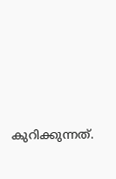കുറിക്കുന്നത്.